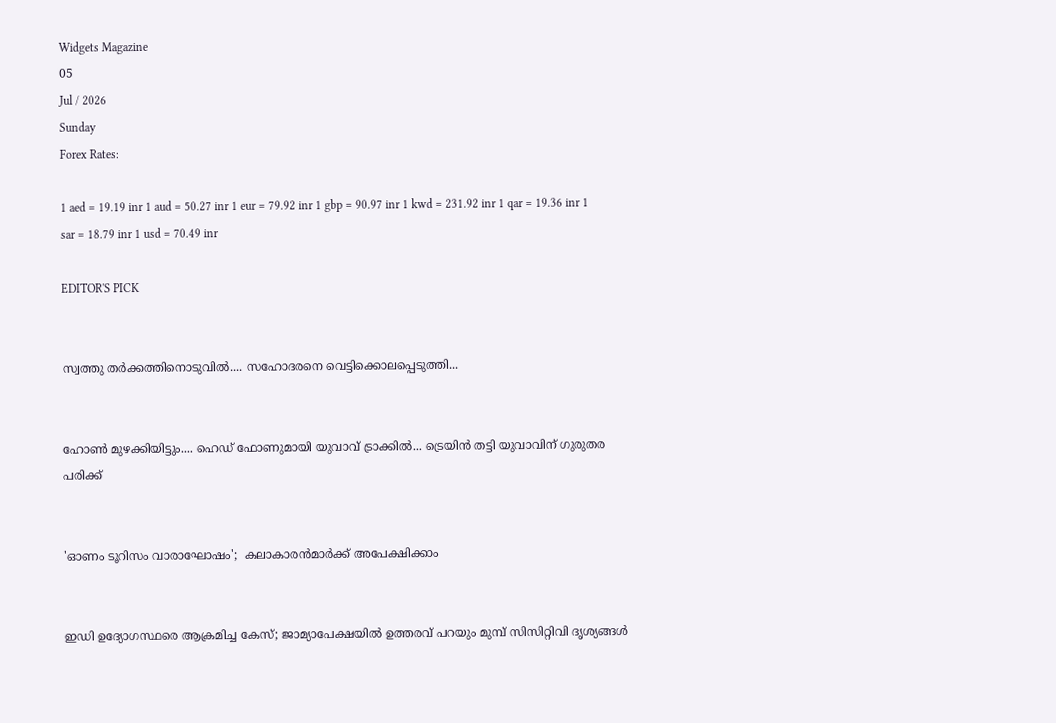Widgets Magazine
05
Jul / 2026
Sunday
Forex Rates:

1 aed = 19.19 inr 1 aud = 50.27 inr 1 eur = 79.92 inr 1 gbp = 90.97 inr 1 kwd = 231.92 inr 1 qar = 19.36 inr 1 sar = 18.79 inr 1 usd = 70.49 inr

EDITOR'S PICK


സ്വത്തു തർക്കത്തിനൊടുവിൽ.... സഹോദരനെ വെട്ടിക്കൊലപ്പെടുത്തി...


ഹോൺ മുഴക്കിയിട്ടും.... ഹെഡ് ഫോണുമായി യുവാവ് ട്രാക്കിൽ... ട്രെയിൻ തട്ടി യുവാവിന് ഗുരുതര പരിക്ക്


'ഓണം ടൂറിസം വാരാഘോഷം';  കലാകാരന്‍മാര്‍ക്ക് അപേക്ഷിക്കാം


ഇഡി ഉദ്യോഗസ്ഥരെ ആക്രമിച്ച കേസ്; ജാമ്യാപേക്ഷയിൽ ഉത്തരവ് പറയും മുമ്പ് സിസിറ്റിവി ദൃശ്യങ്ങൾ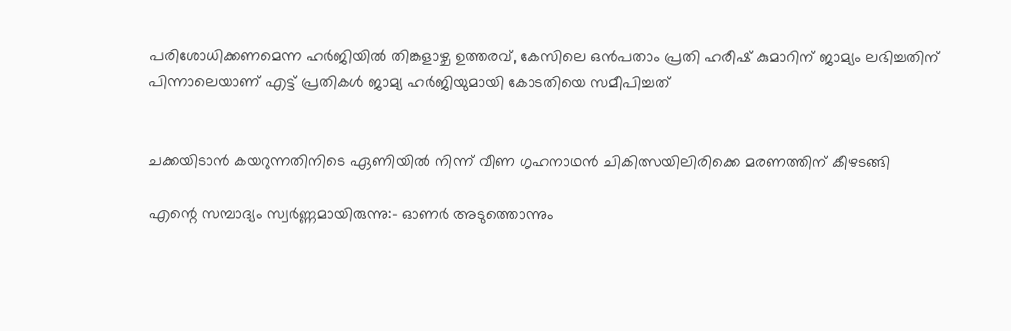പരിശോധിക്കണമെന്ന ഹർജിയിൽ തിങ്കളാഴ്ച ഉത്തരവ്, കേസിലെ ഒൻപതാം പ്രതി ഹരീഷ് കുമാറിന് ജാമ്യം ലഭിച്ചതിന് പിന്നാലെയാണ് എട്ട് പ്രതികൾ ജാമ്യ ഹർജിയുമായി കോടതിയെ സമീപിച്ചത്


ചക്കയിടാൻ കയറുന്നതിനിടെ ഏണിയിൽ നിന്ന് വീണ ഗൃഹനാഥൻ ചികിത്സയിലിരിക്കെ മരണത്തിന് കീഴടങ്ങി

എന്റെ സമ്പാദ്യം സ്വർണ്ണമായിരുന്നു:- ഓണര്‍ അടുത്തൊന്നും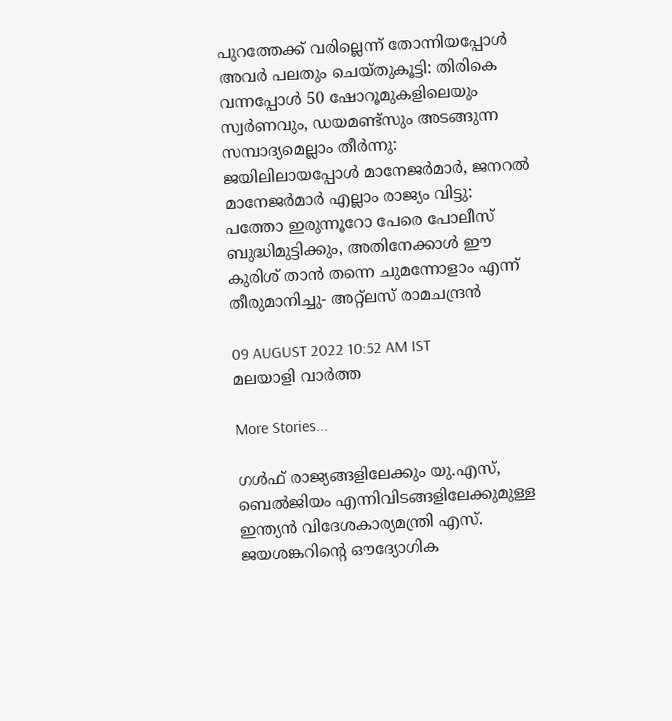പുറത്തേക്ക് വരില്ലെന്ന് തോന്നിയപ്പോൾ അവർ പലതും ചെയ്തുകൂട്ടി: തിരികെ വന്നപ്പോൾ 50 ഷോറൂമുകളിലെയും സ്വർണവും, ഡയമണ്ട്സും അടങ്ങുന്ന സമ്പാദ്യമെല്ലാം തീർന്നു: ജയിലിലായപ്പോൾ മാനേജര്‍മാര്‍, ജനറല്‍ മാനേജര്‍മാര്‍ എല്ലാം രാജ്യം വിട്ടു: പത്തോ ഇരുന്നൂറോ പേരെ പോലീസ് ബുദ്ധിമുട്ടിക്കും, അതിനേക്കാള്‍ ഈ കുരിശ് താന്‍ തന്നെ ചുമന്നോളാം എന്ന് തീരുമാനിച്ചു- അറ്റ്ലസ് രാമചന്ദ്രൻ

09 AUGUST 2022 10:52 AM IST
മലയാളി വാര്‍ത്ത

More Stories...

ഗൾഫ് രാജ്യങ്ങളിലേക്കും യു.എസ്, ബെൽജിയം എന്നിവിടങ്ങളിലേക്കുമുള്ള ഇന്ത്യൻ വിദേശകാര്യമന്ത്രി എസ്. ജയശങ്കറിന്റെ ഔദ്യോഗിക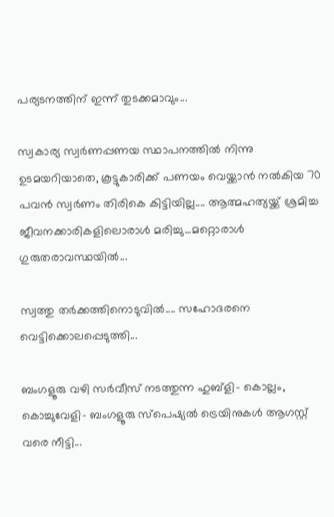പര്യടനത്തിന് ഇന്ന് തുടക്കമാവും...

സ്വകാര്യ സ്വർണപ്പണയ സ്ഥാപനത്തിൽ നിന്നു ഉടമയറിയാതെ, കൂട്ടുകാരിക്ക് പണയം വെയ്ക്കാൻ നൽകിയ 70 പവൻ സ്വർണം തിരികെ കിട്ടിയില്ല.... ആത്മഹത്യയ്ക്ക് ശ്രമിച്ച ജീവനക്കാരികളിലൊരാൾ മരിച്ചു...മറ്റൊരാൾ ഗുരുതരാവസ്ഥയിൽ...

സ്വത്തു തർക്കത്തിനൊടുവിൽ.... സഹോദരനെ വെട്ടിക്കൊലപ്പെടുത്തി...

ബംഗളൂരു വഴി സർവീസ് നടത്തുന്ന ഹുബ്ളി- കൊല്ലം, കൊച്ചുവേളി- ബംഗളൂരു സ്പെഷ്യൽ ട്രെയിനുകൾ ആഗസ്റ്റ് വരെ നീട്ടി...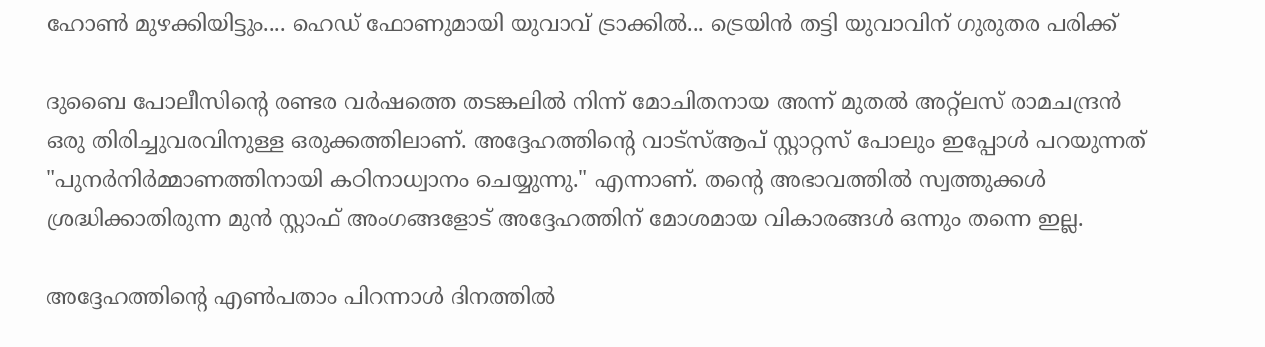ഹോൺ മുഴക്കിയിട്ടും.... ഹെഡ് ഫോണുമായി യുവാവ് ട്രാക്കിൽ... ട്രെയിൻ തട്ടി യുവാവിന് ഗുരുതര പരിക്ക്

ദുബൈ പോലീസിന്റെ രണ്ടര വർഷത്തെ തടങ്കലിൽ നിന്ന് മോചിതനായ അന്ന് മുതൽ അറ്റ്ലസ് രാമചന്ദ്രൻ ഒരു തിരിച്ചുവരവിനുള്ള ഒരുക്കത്തിലാണ്. അദ്ദേഹത്തിന്റെ വാട്സ്ആപ് സ്റ്റാറ്റസ് പോലും ഇപ്പോൾ പറയുന്നത് "പുനർനിർമ്മാണത്തിനായി കഠിനാധ്വാനം ചെയ്യുന്നു." എന്നാണ്. തന്റെ അഭാവത്തിൽ സ്വത്തുക്കൾ ശ്രദ്ധിക്കാതിരുന്ന മുൻ സ്റ്റാഫ് അംഗങ്ങളോട് അദ്ദേഹത്തിന് മോശമായ വികാരങ്ങൾ ഒന്നും തന്നെ ഇല്ല.

അദ്ദേഹത്തിന്റെ എൺപതാം പിറന്നാൾ ദിനത്തിൽ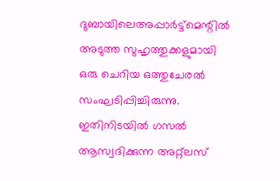ദുബായിലെഅപ്പാർട്ട്മെന്റിൽ അടുത്ത സുഹൃത്തുക്കളുമായി ഒരു ചെറിയ ഒത്തുചേരൽ സംഘടിപ്പിച്ചിരുന്നു. ഇതിനിടയിൽ ഗസൽ ആസ്വദിക്കുന്ന അറ്റ്ലസ്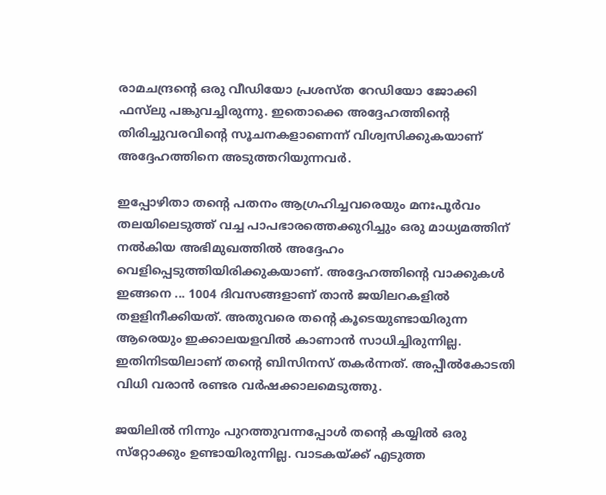രാമചന്ദ്രന്റെ ഒരു വീഡിയോ പ്രശസ്ത റേഡിയോ ജോക്കി ഫസ്‌ലു പങ്കുവച്ചിരുന്നു. ഇതൊക്കെ അദ്ദേഹത്തിന്റെ തിരിച്ചുവരവിന്റെ സൂചനകളാണെന്ന് വിശ്വസിക്കുകയാണ് അദ്ദേഹത്തിനെ അടുത്തറിയുന്നവർ.

ഇപ്പോഴിതാ തന്റെ പതനം ആഗ്രഹിച്ചവരെയും മനഃപൂർവം തലയിലെടുത്ത് വച്ച പാപഭാരത്തെക്കുറിച്ചും ഒരു മാധ്യമത്തിന് നൽകിയ അഭിമുഖത്തിൽ അദ്ദേഹം വെളിപ്പെടുത്തിയിരിക്കുകയാണ്. അദ്ദേഹത്തിന്റെ വാക്കുകൾ ഇങ്ങനെ ... 1004 ദിവസങ്ങളാണ് താന്‍ ജയിലറകളില്‍ തളളിനീക്കിയത്. അതുവരെ തന്റെ കൂടെയുണ്ടായിരുന്ന ആരെയും ഇക്കാലയളവില്‍ കാണാൻ സാധിച്ചിരുന്നില്ല. ഇതിനിടയിലാണ് തന്റെ ബിസിനസ് തകര്‍ന്നത്. അപ്പീല്‍കോടതി വിധി വരാന്‍ രണ്ടര വര്‍ഷക്കാലമെടുത്തു.

ജയിലില്‍ നിന്നും പുറത്തുവന്നപ്പോള്‍ തന്റെ കയ്യില്‍ ഒരു സ്‌റ്റോക്കും ഉണ്ടായിരുന്നില്ല. വാടകയ്ക്ക് എടുത്ത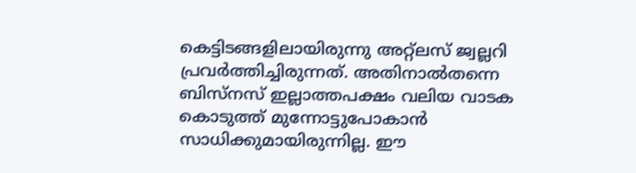കെട്ടിടങ്ങളിലായിരുന്നു അറ്റ്‌ലസ് ജ്വല്ലറി പ്രവര്‍ത്തിച്ചിരുന്നത്. അതിനാല്‍തന്നെ ബിസ്‌നസ് ഇല്ലാത്തപക്ഷം വലിയ വാടക കൊടുത്ത് മുന്നോട്ടുപോകാന്‍ സാധിക്കുമായിരുന്നില്ല. ഈ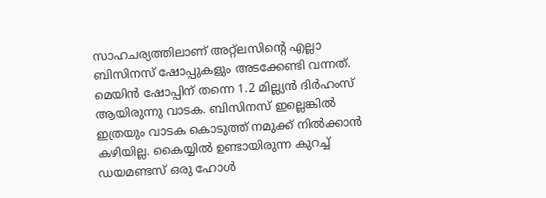സാഹചര്യത്തിലാണ് അറ്റ്‌ലസിന്റെ എല്ലാ ബിസിനസ് ഷോപ്പുകളും അടക്കേണ്ടി വന്നത്. മെയിന്‍ ഷോപ്പിന് തന്നെ 1.2 മില്ല്യന്‍ ദിര്‍ഹംസ് ആയിരുന്നു വാടക. ബിസിനസ് ഇല്ലെങ്കില്‍ ഇത്രയും വാടക കൊടുത്ത് നമുക്ക് നില്‍ക്കാന്‍ കഴിയില്ല. കൈയ്യില്‍ ഉണ്ടായിരുന്ന കുറച്ച് ഡയമണ്ടസ് ഒരു ഹോള്‍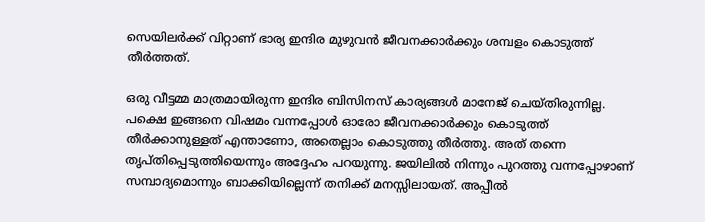സെയിലര്‍ക്ക് വിറ്റാണ് ഭാര്യ ഇന്ദിര മുഴുവന്‍ ജീവനക്കാര്‍ക്കും ശമ്പളം കൊടുത്ത് തീർത്തത്.

ഒരു വീട്ടമ്മ മാത്രമായിരുന്ന ഇന്ദിര ബിസിനസ് കാര്യങ്ങള്‍ മാനേജ് ചെയ്തിരുന്നില്ല. പക്ഷെ ഇങ്ങനെ വിഷമം വന്നപ്പോള്‍ ഓരോ ജീവനക്കാര്‍ക്കും കൊടുത്ത് തീര്‍ക്കാനുള്ളത് എന്താണോ, അതെല്ലാം കൊടുത്തു തീര്‍ത്തു. അത് തന്നെ തൃപ്തിപ്പെടുത്തിയെന്നും അദ്ദേഹം പറയുന്നു. ജയിലിൽ നിന്നും പുറത്തു വന്നപ്പോഴാണ് സമ്പാദ്യമൊന്നും ബാക്കിയില്ലെന്ന് തനിക്ക് മനസ്സിലായത്. അപ്പീല്‍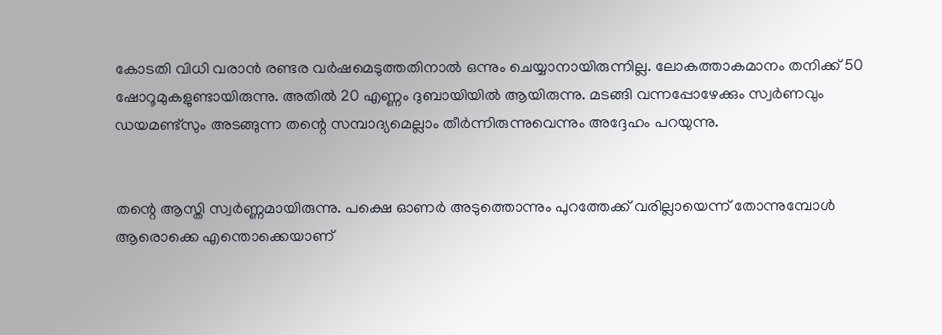കോടതി വിധി വരാന്‍ രണ്ടര വര്‍ഷമെടുത്തതിനാൽ ഒന്നും ചെയ്യാനായിരുന്നില്ല. ലോകത്താകമാനം തനിക്ക് 50 ഷോറൂമുകളുണ്ടായിരുന്നു. അതിൽ 20 എണ്ണം ദുബായിയിൽ ആയിരുന്നു. മടങ്ങി വന്നപ്പോഴേക്കും സ്വർണവും ഡയമണ്ട്സും അടങ്ങുന്ന തന്റെ സമ്പാദ്യമെല്ലാം തീർന്നിരുന്നുവെന്നും അദ്ദേഹം പറയുന്നു.


തന്റെ ആസ്തി സ്വർണ്ണമായിരുന്നു. പക്ഷെ ഓണര്‍ അടുത്തൊന്നും പുറത്തേക്ക് വരില്ലായെന്ന് തോന്നുമ്പോള്‍ ആരൊക്കെ എന്തൊക്കെയാണ്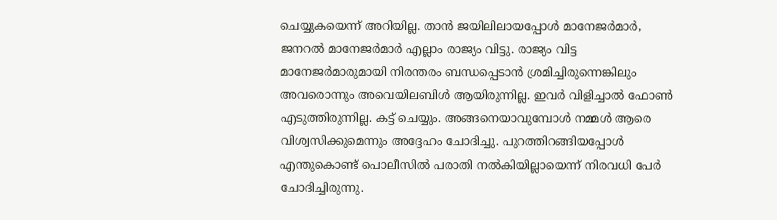ചെയ്യുകയെന്ന് അറിയില്ല. താൻ ജയിലിലായപ്പോൾ മാനേജര്‍മാര്‍, ജനറല്‍ മാനേജര്‍മാര്‍ എല്ലാം രാജ്യം വിട്ടു. രാജ്യം വിട്ട മാനേജർമാരുമായി നിരന്തരം ബന്ധപ്പെടാന്‍ ശ്രമിച്ചിരുന്നെങ്കിലും അവരൊന്നും അവെയിലബിള്‍ ആയിരുന്നില്ല. ഇവര്‍ വിളിച്ചാല്‍ ഫോണ്‍ എടുത്തിരുന്നില്ല. കട്ട് ചെയ്യും. അങ്ങനെയാവുമ്പോള്‍ നമ്മള്‍ ആരെ വിശ്വസിക്കുമെന്നും അദ്ദേഹം ചോദിച്ചു. പുറത്തിറങ്ങിയപ്പോള്‍ എന്തുകൊണ്ട് പൊലീസില്‍ പരാതി നല്‍കിയില്ലായെന്ന് നിരവധി പേര്‍ ചോദിച്ചിരുന്നു.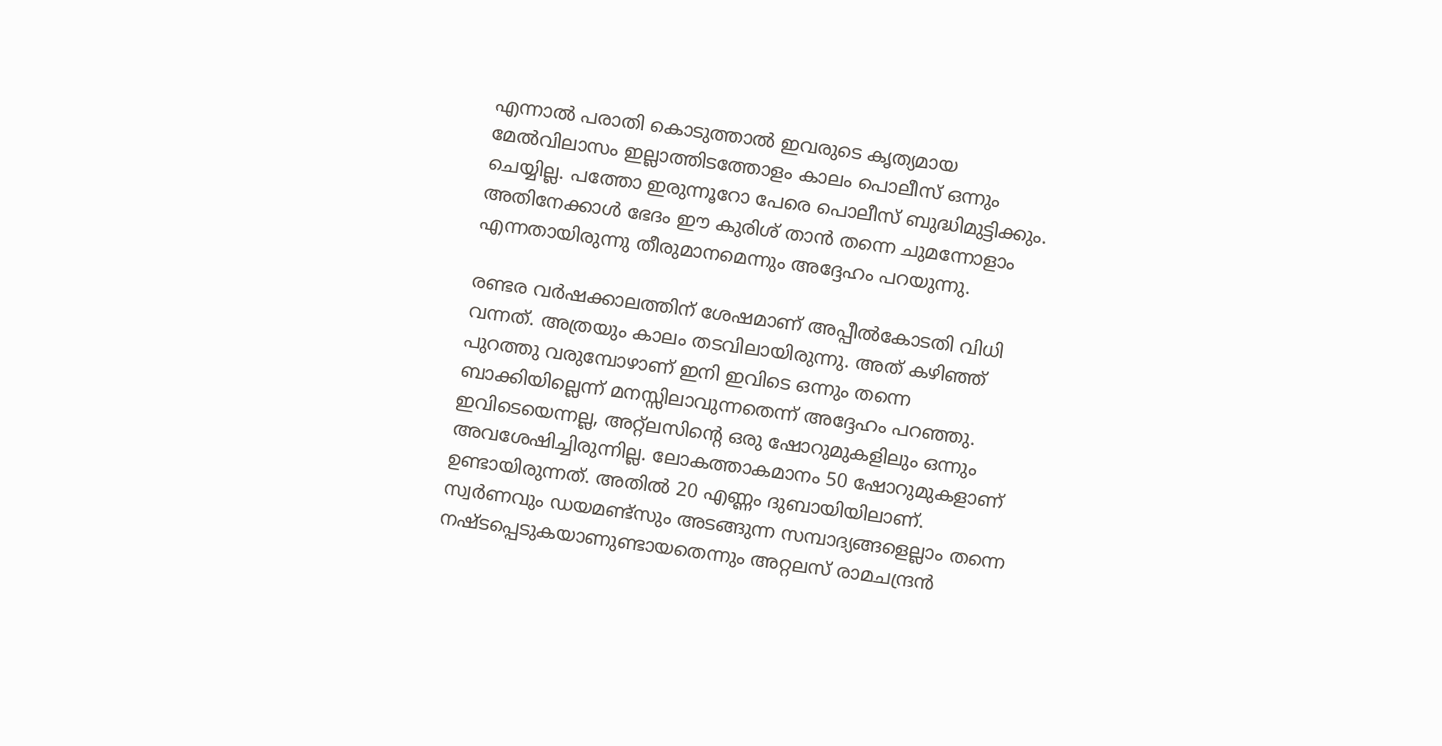എന്നാല്‍ പരാതി കൊടുത്താല്‍ ഇവരുടെ കൃത്യമായ മേല്‍വിലാസം ഇല്ലാത്തിടത്തോളം കാലം പൊലീസ് ഒന്നും ചെയ്യില്ല. പത്തോ ഇരുന്നൂറോ പേരെ പൊലീസ് ബുദ്ധിമുട്ടിക്കും. അതിനേക്കാള്‍ ഭേദം ഈ കുരിശ് താന്‍ തന്നെ ചുമന്നോളാം എന്നതായിരുന്നു തീരുമാനമെന്നും അദ്ദേഹം പറയുന്നു.

രണ്ടര വര്‍ഷക്കാലത്തിന് ശേഷമാണ് അപ്പീല്‍കോടതി വിധി വന്നത്. അത്രയും കാലം തടവിലായിരുന്നു. അത് കഴിഞ്ഞ് പുറത്തു വരുമ്പോഴാണ് ഇനി ഇവിടെ ഒന്നും തന്നെ ബാക്കിയില്ലെന്ന് മനസ്സിലാവുന്നതെന്ന് അദ്ദേഹം പറഞ്ഞു. ഇവിടെയെന്നല്ല, അറ്റ്‌ലസിന്റെ ഒരു ഷോറുമുകളിലും ഒന്നും അവശേഷിച്ചിരുന്നില്ല. ലോകത്താകമാനം 50 ഷോറുമുകളാണ് ഉണ്ടായിരുന്നത്. അതിൽ 20 എണ്ണം ദുബായിയിലാണ്. സ്വര്‍ണവും ഡയമണ്ട്‌സും അടങ്ങുന്ന സമ്പാദ്യങ്ങളെല്ലാം തന്നെ നഷ്ടപ്പെടുകയാണുണ്ടായതെന്നും അറ്റലസ് രാമചന്ദ്രൻ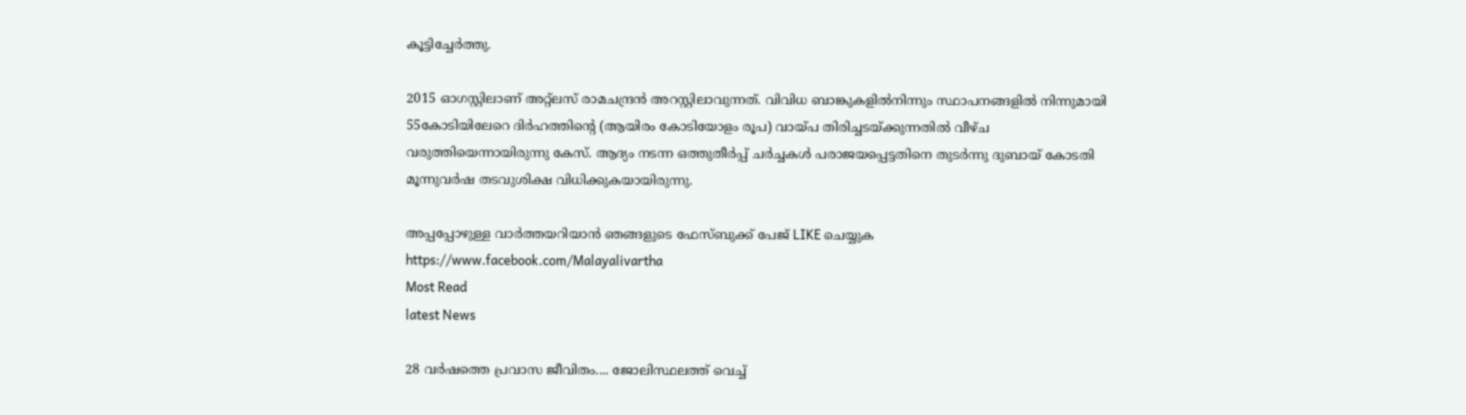കൂട്ടിച്ചേര്‍ത്തു.

2015 ഓഗസ്റ്റിലാണ് അറ്റ്ലസ് രാമചന്ദ്രൻ അറസ്റ്റിലാവുന്നത്. വിവിധ ബാങ്കുകളിൽനിന്നും സ്ഥാപനങ്ങളിൽ നിന്നുമായി 55കോടിയിലേറെ ദിർഹത്തിന്റെ (ആയിരം കോടിയോളം രൂപ) വായ്പ തിരിച്ചടയ്ക്കുന്നതിൽ വീഴ്ച വരുത്തിയെന്നായിരുന്നു കേസ്. ആദ്യം നടന്ന ഒത്തുതീർപ്പ് ചർച്ചകൾ പരാജയപ്പെട്ടതിനെ തുടർന്നു ദുബായ് കോടതി മൂന്നുവർഷ തടവുശിക്ഷ വിധിക്കുകയായിരുന്നു.

അപ്പപ്പോഴുള്ള വാര്‍ത്തയറിയാന്‍ ഞങ്ങളുടെ ഫേസ്‌ബുക്ക്‌ പേജ് LIKE ചെയ്യുക
https://www.facebook.com/Malayalivartha
Most Read
latest News

28 വർഷത്തെ പ്രവാസ ജീവിതം.... ജോലിസ്ഥലത്ത് വെച്ച്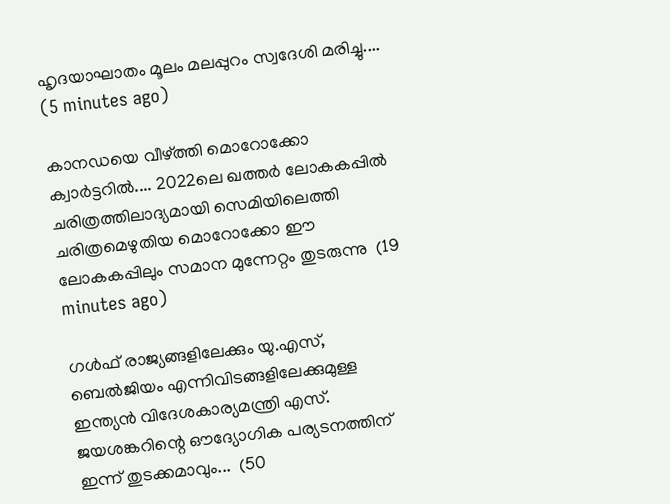ഹൃദയാഘാതം മൂലം മലപ്പുറം സ്വദേശി മരിച്ചു....  (5 minutes ago)

കാനഡയെ വീഴ്ത്തി മൊറോക്കോ ക്വാർട്ടറിൽ.... 2022ലെ ഖത്തർ ലോകകപ്പിൽ ചരിത്രത്തിലാദ്യമായി സെമിയിലെത്തി ചരിത്രമെഴുതിയ മൊറോക്കോ ഈ ലോകകപ്പിലും സമാന മുന്നേറ്റം തുടരുന്നു  (19 minutes ago)

ഗൾഫ് രാജ്യങ്ങളിലേക്കും യു.എസ്, ബെൽജിയം എന്നിവിടങ്ങളിലേക്കുമുള്ള ഇന്ത്യൻ വിദേശകാര്യമന്ത്രി എസ്. ജയശങ്കറിന്റെ ഔദ്യോഗിക പര്യടനത്തിന് ഇന്ന് തുടക്കമാവും...  (50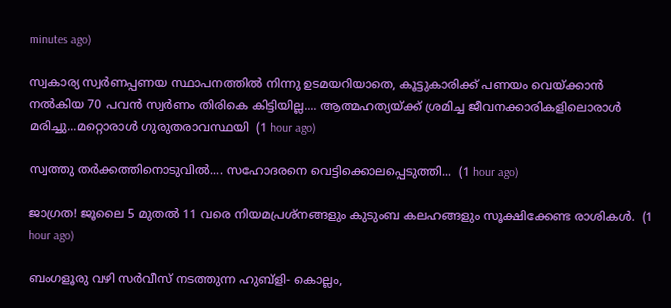minutes ago)

സ്വകാര്യ സ്വർണപ്പണയ സ്ഥാപനത്തിൽ നിന്നു ഉടമയറിയാതെ, കൂട്ടുകാരിക്ക് പണയം വെയ്ക്കാൻ നൽകിയ 70 പവൻ സ്വർണം തിരികെ കിട്ടിയില്ല.... ആത്മഹത്യയ്ക്ക് ശ്രമിച്ച ജീവനക്കാരികളിലൊരാൾ മരിച്ചു...മറ്റൊരാൾ ഗുരുതരാവസ്ഥയി  (1 hour ago)

സ്വത്തു തർക്കത്തിനൊടുവിൽ.... സഹോദരനെ വെട്ടിക്കൊലപ്പെടുത്തി...  (1 hour ago)

ജാഗ്രത! ജൂലൈ 5 മുതൽ 11 വരെ നിയമപ്രശ്നങ്ങളും കുടുംബ കലഹങ്ങളും സൂക്ഷിക്കേണ്ട രാശികൾ.  (1 hour ago)

ബംഗളൂരു വഴി സർവീസ് നടത്തുന്ന ഹുബ്ളി- കൊല്ലം,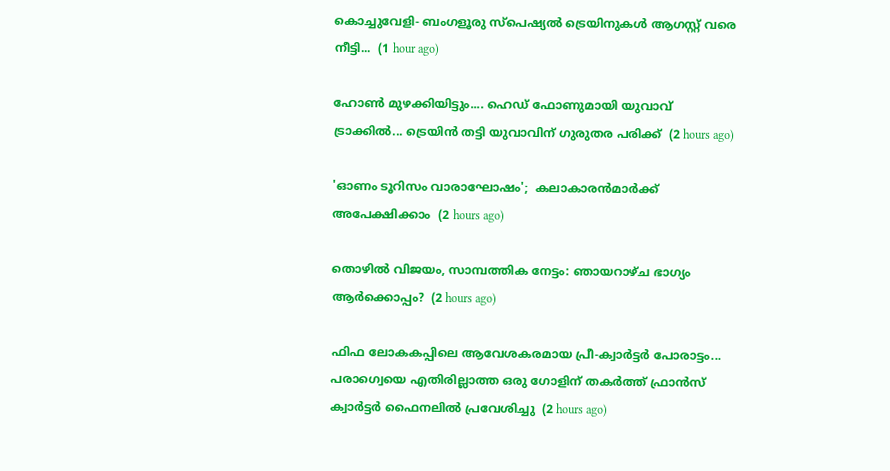കൊച്ചുവേളി- ബംഗളൂരു സ്പെഷ്യൽ ട്രെയിനുകൾ ആഗസ്റ്റ് വരെ നീട്ടി...  (1 hour ago)

ഹോൺ മുഴക്കിയിട്ടും.... ഹെഡ് ഫോണുമായി യുവാവ് ട്രാക്കിൽ... ട്രെയിൻ തട്ടി യുവാവിന് ഗുരുതര പരിക്ക്  (2 hours ago)

'ഓണം ടൂറിസം വാരാഘോഷം';  കലാകാരന്‍മാര്‍ക്ക് അപേക്ഷിക്കാം  (2 hours ago)

തൊഴിൽ വിജയം, സാമ്പത്തിക നേട്ടം: ഞായറാഴ്ച ഭാഗ്യം ആർക്കൊപ്പം?  (2 hours ago)

ഫിഫ ലോകകപ്പിലെ ആവേശകരമായ പ്രീ-ക്വാർട്ടർ പോരാട്ടം... പരാഗ്വെയെ എതിരില്ലാത്ത ഒരു ഗോളിന് തകർത്ത് ഫ്രാൻസ് ക്വാർട്ടർ ഫൈനലിൽ പ്രവേശിച്ചു  (2 hours ago)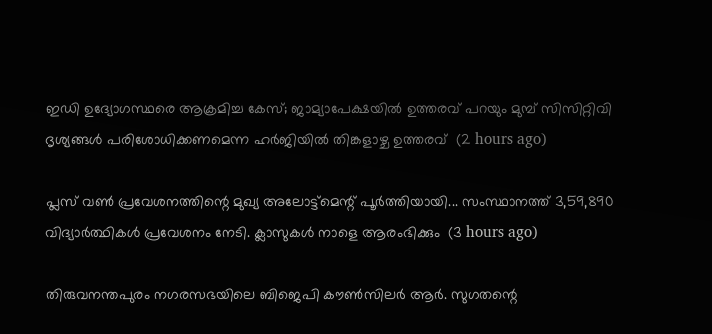ഇഡി ഉദ്യോഗസ്ഥരെ ആക്രമിച്ച കേസ്; ജാമ്യാപേക്ഷയിൽ ഉത്തരവ് പറയും മുമ്പ് സിസിറ്റിവി ദൃശ്യങ്ങൾ പരിശോധിക്കണമെന്ന ഹർജിയിൽ തിങ്കളാഴ്ച ഉത്തരവ്  (2 hours ago)

പ്ലസ് വൺ പ്രവേശനത്തിന്റെ മുഖ്യ അലോട്ട്‌മെന്റ് പൂർത്തിയായി... സംസ്ഥാനത്ത് 3,59,890 വിദ്യാർത്ഥികൾ പ്രവേശനം നേടി. ക്ലാസുകൾ നാളെ ആരംഭിക്കും  (3 hours ago)

തിരുവനന്തപുരം നഗരസഭയിലെ ബിജെപി കൗൺസിലർ ആർ. സുഗതന്റെ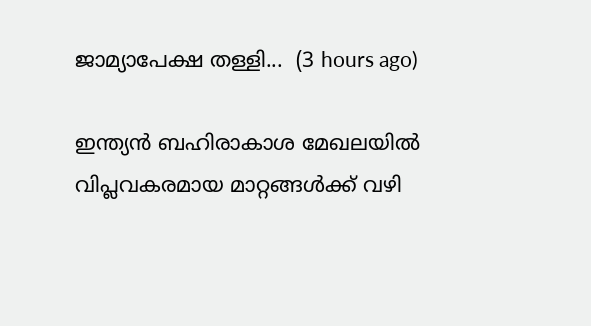ജാമ്യാപേക്ഷ തള്ളി...  (3 hours ago)

ഇന്ത്യൻ ബഹിരാകാശ മേഖലയിൽ വിപ്ലവകരമായ മാറ്റങ്ങൾക്ക് വഴി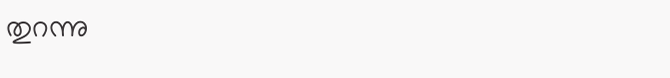തുറന്നു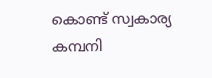കൊണ്ട് സ്വകാര്യ കമ്പനി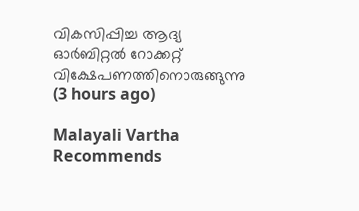വികസിപ്പിച്ച ആദ്യ ഓർബിറ്റൽ റോക്കറ്റ് വിക്ഷേപണത്തിനൊരുങ്ങുന്നു  (3 hours ago)

Malayali Vartha Recommends